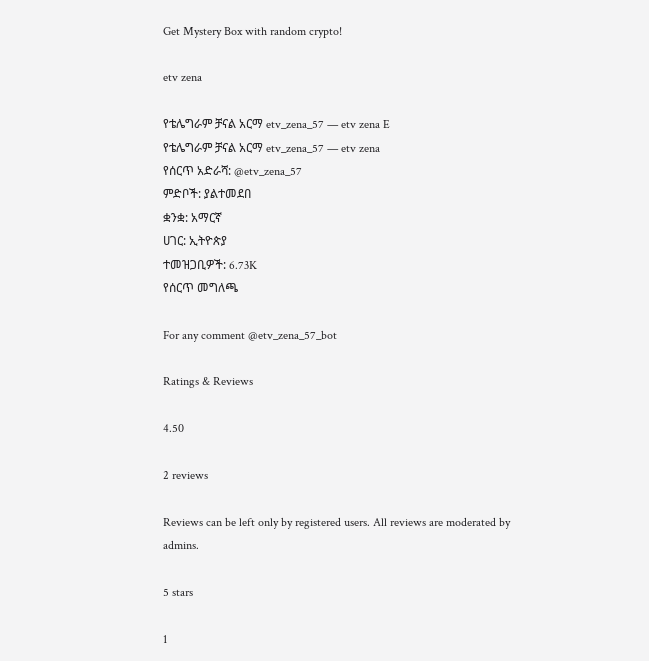Get Mystery Box with random crypto!

etv zena

የቴሌግራም ቻናል አርማ etv_zena_57 — etv zena E
የቴሌግራም ቻናል አርማ etv_zena_57 — etv zena
የሰርጥ አድራሻ: @etv_zena_57
ምድቦች: ያልተመደበ
ቋንቋ: አማርኛ
ሀገር: ኢትዮጵያ
ተመዝጋቢዎች: 6.73K
የሰርጥ መግለጫ

For any comment @etv_zena_57_bot

Ratings & Reviews

4.50

2 reviews

Reviews can be left only by registered users. All reviews are moderated by admins.

5 stars

1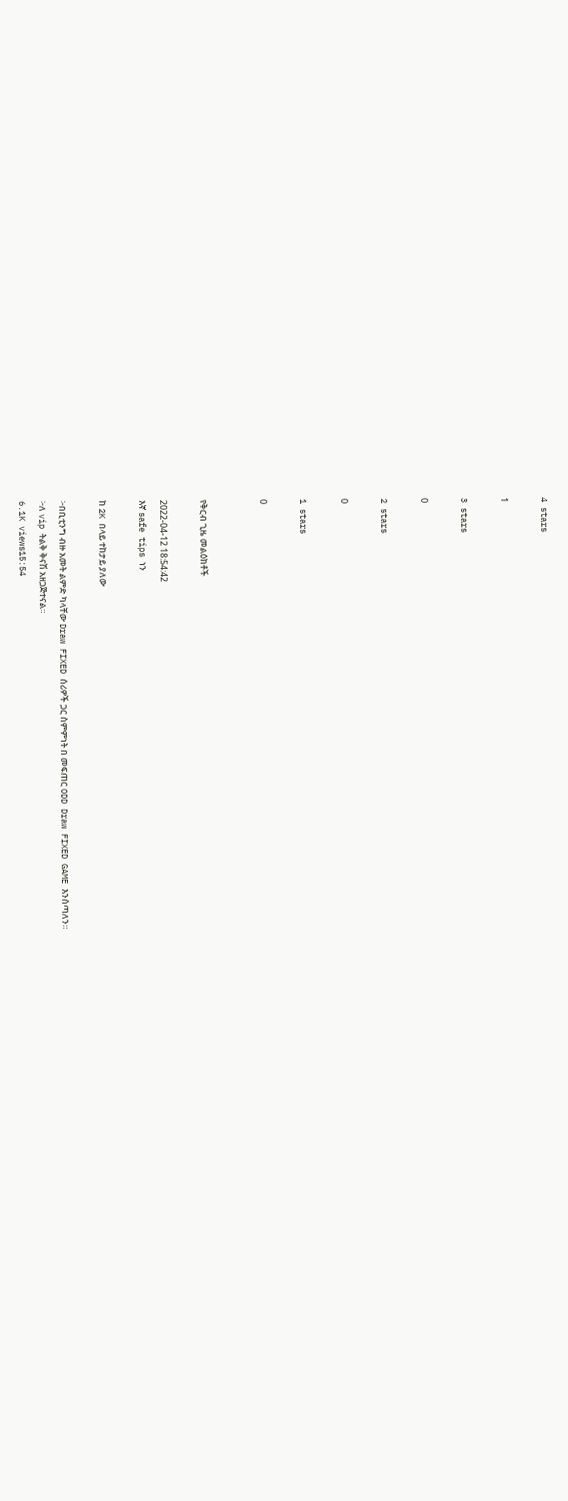4 stars

1

3 stars

0

2 stars

0

1 stars

0


የቅርብ ጊዜ መልዕክቶች

2022-04-12 18:54:42
እኛ safe tips ነን

ከ 2K በላይ ተከታይ ያለው

፦በቢቲንግ ብዙ አመት ልምድ ካላቸው Draw FIXED ሰሪዎች ጋር ስምምነት በ መፍጠር ODD Draw FIXED GAME እንሰጣለን።
፦ለ vip ትልቅ ቅናሽ አዘጋጅተናል።
6.1K views15:54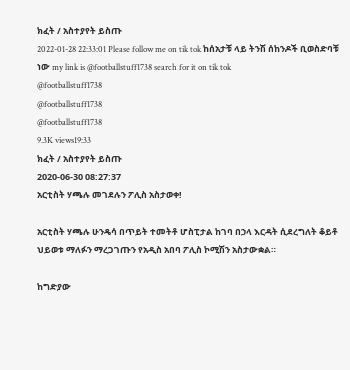ክፈት / አስተያየት ይስጡ
2022-01-28 22:33:01 Please follow me on tik tok ከሰአታቹ ላይ ትንሽ ሰከንዶች ቢወስድባቹ ነው my link is @footballstuff1738 search for it on tik tok
@footballstuff1738
@footballstuff1738
@footballstuff1738
9.3K views19:33
ክፈት / አስተያየት ይስጡ
2020-06-30 08:27:37
አርቲስት ሃጫሉ መገደሉን ፖሊስ አስታወቀ!

አርቲስት ሃጫሉ ሁንዴሳ በጥይት ተመትቶ ሆስፒታል ከገባ በኃላ እርዳት ሲደረግለት ቆይቶ ህይወቱ ማለፉን ማረጋገጡን የአዲስ አበባ ፖሊስ ኮሚሽን አስታውቋል።

ከግድያው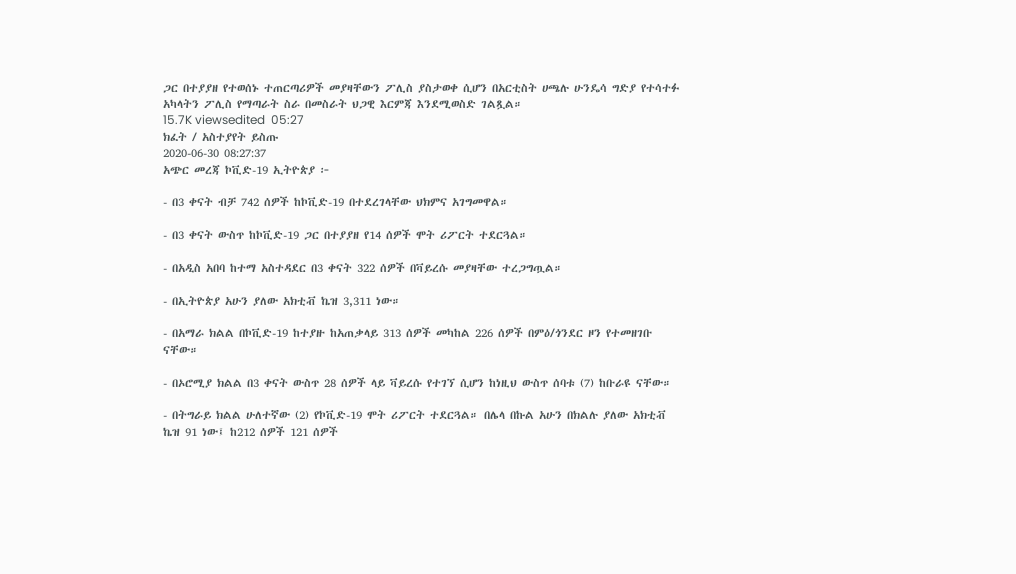ጋር በተያያዘ የተወሰኑ ተጠርጣሪዎች መያዛቸውን ፖሊስ ያስታወቀ ሲሆን በአርቲስት ሀጫሉ ሁንዴሳ ግድያ የተሳተፉ አካላትን ፖሊስ የማጣራት ስራ በመስራት ህጋዊ እርምጃ እንደሚወስድ ገልጿል።
15.7K viewsedited  05:27
ክፈት / አስተያየት ይስጡ
2020-06-30 08:27:37
አጭር መረጃ ኮቪድ-19 ኢትዮጵያ ፦

- በ3 ቀናት ብቻ 742 ሰዎች ከኮቪድ-19 በተደረገላቸው ህክምና አገግመዋል።

- በ3 ቀናት ውስጥ ከኮቪድ-19 ጋር በተያያዘ የ14 ሰዎች ሞት ሪፖርት ተደርጓል።

- በአዲስ አበባ ከተማ አስተዳደር በ3 ቀናት 322 ሰዎች በቫይረሱ መያዛቸው ተረጋግጧል።

- በኢትዮጵያ አሁን ያለው አክቲቭ ኬዝ 3,311 ነው።

- በአማራ ክልል በኮቪድ-19 ከተያዙ ከአጠቃላይ 313 ሰዎች መካከል 226 ሰዎች በምዕ/ጎንደር ዞን የተመዘገቡ ናቸው።

- በኦሮሚያ ክልል በ3 ቀናት ውስጥ 28 ሰዎች ላይ ቫይረሱ የተገኘ ሲሆን ከነዚህ ውስጥ ሰባቱ (7) ከቡራዩ ናቸው።

- በትግራይ ክልል ሁለተኛው (2) የኮቪድ-19 ሞት ሪፖርት ተደርጓል። በሌላ በኩል አሁን በክልሉ ያለው አክቲቭ ኬዝ 91 ነው፤ ከ212 ሰዎች 121 ሰዎች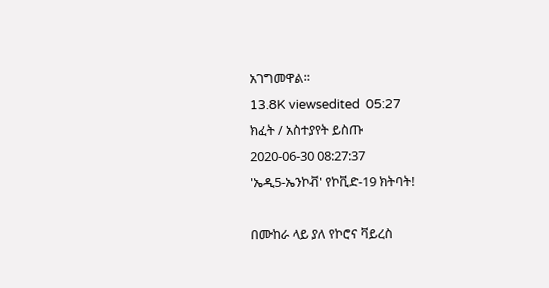አገግመዋል።
13.8K viewsedited  05:27
ክፈት / አስተያየት ይስጡ
2020-06-30 08:27:37
'ኤዲ5-ኤንኮቭ' የኮቪድ-19 ክትባት!

በሙከራ ላይ ያለ የኮሮና ቫይረስ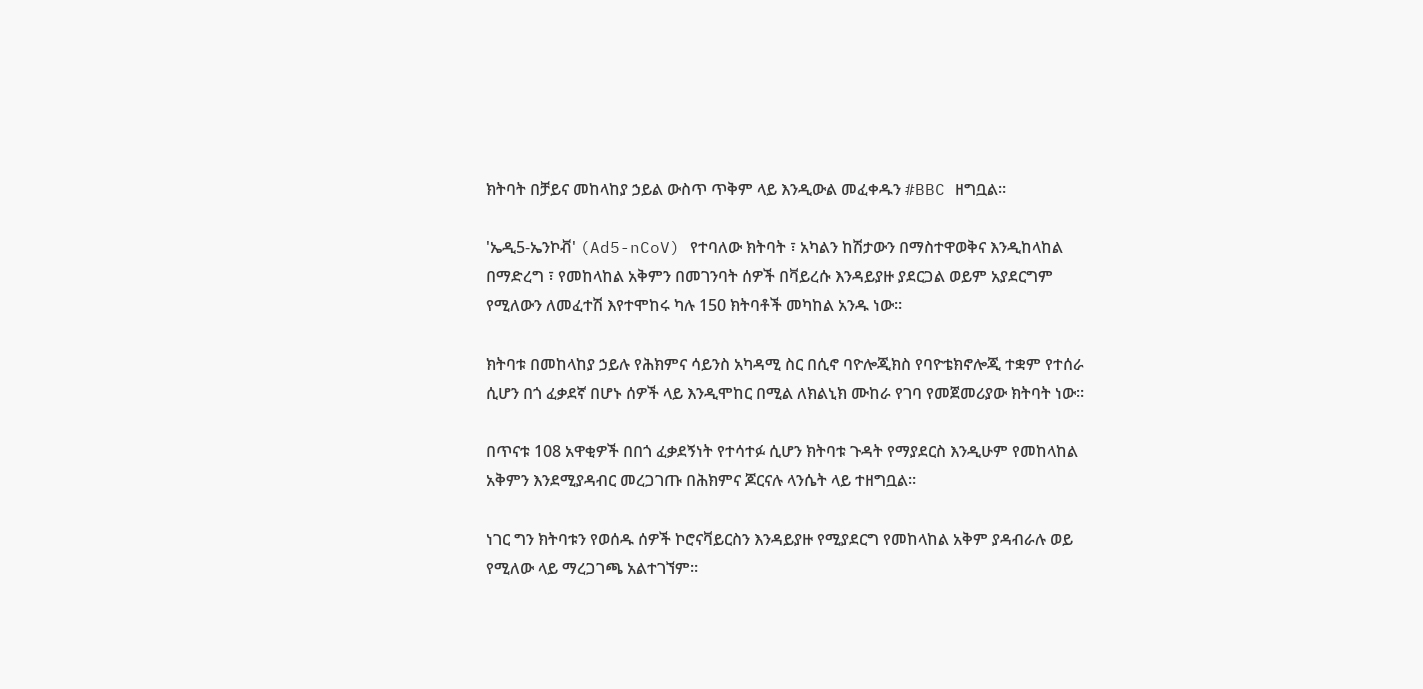ክትባት በቻይና መከላከያ ኃይል ውስጥ ጥቅም ላይ እንዲውል መፈቀዱን #BBC ዘግቧል።

'ኤዲ5-ኤንኮቭ' (Ad5-nCoV) የተባለው ክትባት ፣ አካልን ከሽታውን በማስተዋወቅና እንዲከላከል በማድረግ ፣ የመከላከል አቅምን በመገንባት ሰዎች በቫይረሱ እንዳይያዙ ያደርጋል ወይም አያደርግም የሚለውን ለመፈተሽ እየተሞከሩ ካሉ 150 ክትባቶች መካከል አንዱ ነው።

ክትባቱ በመከላከያ ኃይሉ የሕክምና ሳይንስ አካዳሚ ስር በሲኖ ባዮሎጂክስ የባዮቴክኖሎጂ ተቋም የተሰራ ሲሆን በጎ ፈቃደኛ በሆኑ ሰዎች ላይ እንዲሞከር በሚል ለክልኒክ ሙከራ የገባ የመጀመሪያው ክትባት ነው።

በጥናቱ 108 አዋቂዎች በበጎ ፈቃደኝነት የተሳተፉ ሲሆን ክትባቱ ጉዳት የማያደርስ እንዲሁም የመከላከል አቅምን እንደሚያዳብር መረጋገጡ በሕክምና ጆርናሉ ላንሴት ላይ ተዘግቧል።

ነገር ግን ክትባቱን የወሰዱ ሰዎች ኮሮናቫይርስን እንዳይያዙ የሚያደርግ የመከላከል አቅም ያዳብራሉ ወይ የሚለው ላይ ማረጋገጫ አልተገኘም።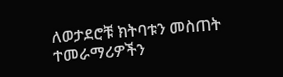ለወታደሮቹ ክትባቱን መስጠት ተመራማሪዎችን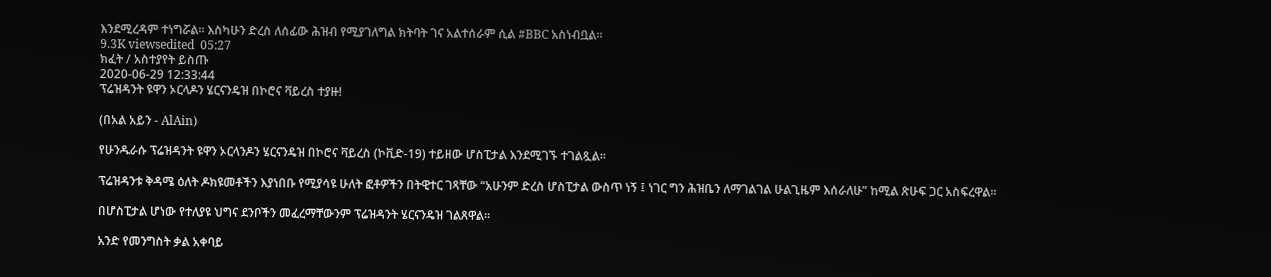እንደሚረዳም ተነግሯል። እስካሁን ድረስ ለሰፊው ሕዝብ የሚያገለግል ክትባት ገና አልተሰራም ሲል #BBC አስነብቧል።
9.3K viewsedited  05:27
ክፈት / አስተያየት ይስጡ
2020-06-29 12:33:44
ፕሬዝዳንት ዩዋን ኦርላዶን ሄርናንዴዝ በኮሮና ቫይረስ ተያዙ!

(በአል አይን - AlAin)

የሁንዱራሱ ፕሬዝዳንት ዩዋን ኦርላንዶን ሄርናንዴዝ በኮሮና ቫይረስ (ኮቪድ-19) ተይዘው ሆስፒታል እንደሚገኙ ተገልጿል፡፡

ፕሬዝዳንቱ ቅዳሜ ዕለት ዶክዩመቶችን እያነበቡ የሚያሳዩ ሁለት ፎቶዎችን በትዊተር ገጻቸው “አሁንም ድረስ ሆስፒታል ውስጥ ነኝ ፤ ነገር ግን ሕዝቤን ለማገልገል ሁልጊዜም እሰራለሁ” ከሚል ጽሁፍ ጋር አስፍረዋል፡፡

በሆስፒታል ሆነው የተለያዩ ህግና ደንቦችን መፈረማቸውንም ፕሬዝዳንት ሄርናንዴዝ ገልጸዋል፡፡

አንድ የመንግስት ቃል አቀባይ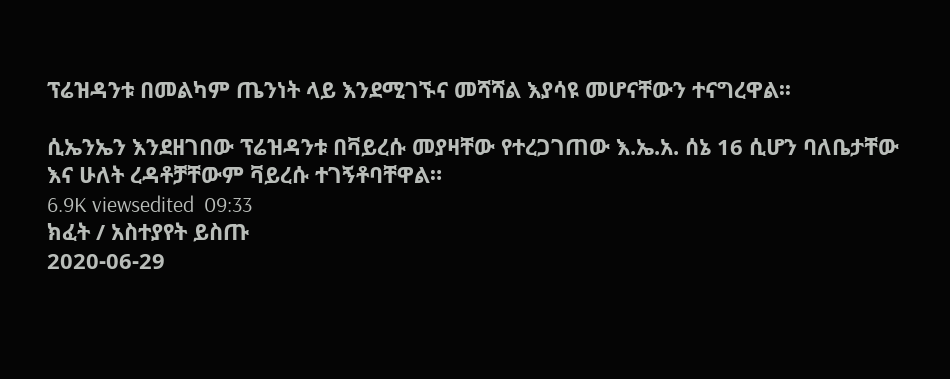ፕሬዝዳንቱ በመልካም ጤንነት ላይ እንደሚገኙና መሻሻል እያሳዩ መሆናቸውን ተናግረዋል፡፡

ሲኤንኤን እንደዘገበው ፕሬዝዳንቱ በቫይረሱ መያዛቸው የተረጋገጠው እ.ኤ.አ. ሰኔ 16 ሲሆን ባለቤታቸው እና ሁለት ረዳቶቻቸውም ቫይረሱ ተገኝቶባቸዋል።
6.9K viewsedited  09:33
ክፈት / አስተያየት ይስጡ
2020-06-29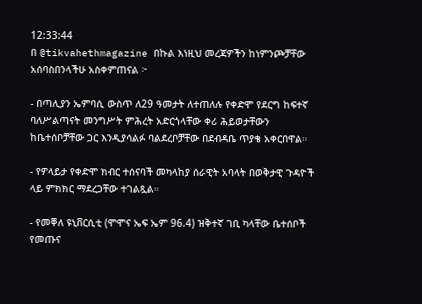12:33:44
በ @tikvahethmagazine በኩል እነዚህ መረጃዎችን ከነምንጮቻቸው አሰባስበንላችሁ አስቀምጠናል ፦

- በጣሊያን ኤምባሲ ውስጥ ለ29 ዓመታት ለተጠለሉ የቀድሞ የደርግ ከፍተኛ ባለሥልጣናት መንግሥት ምሕረት አድርጎላቸው ቀሪ ሕይወታቸውን ከቤተሰቦቻቸው ጋር እንዲያሳልፉ ባልደረቦቻቸው በደብዳቤ ጥያቄ አቀርበዋል።

- የዎላይታ የቀድሞ ክብር ተሰናባች መካላከያ ሰራዊት አባላት በወቅታዊ ጉዳዮች ላይ ምክክር ማደረጋቸው ተገልጿል።

- የመቐለ ዩኒቨርሲቲ (ሞሞና ኤፍ ኤም 96.4) ዝቅተኛ ገቢ ካላቸው ቤተሰቦች የመጡና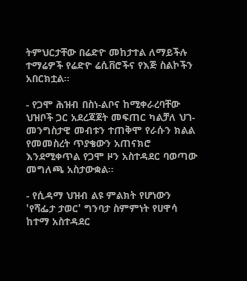ትምህርታቸው በሬድዮ መከታተል ለማይችሉ ተማሬዎች የሬድዮ ሬሲቨሮችና የእጅ ስልኮችን አበርክቷል።

- የጋሞ ሕዝብ በስነ-ልቦና ከሚቀራረባቸው ህዝቦች ጋር አደረጃጀት መፍጠር ካልቻለ ህገ-መንግስታዊ መብቱን ተጠቅሞ የራሱን ክልል የመመስረት ጥያቄውን አጠናክሮ እንደሚቀጥል የጋሞ ዞን አስተዳደር ባወጣው መግለጫ አስታውቋል።

- የሲዳማ ህዝብ ልዩ ምልክት የሆነውን 'የሻፌታ ታወር' ግንባታ ስምምነት የሀዋሳ ከተማ አስተዳደር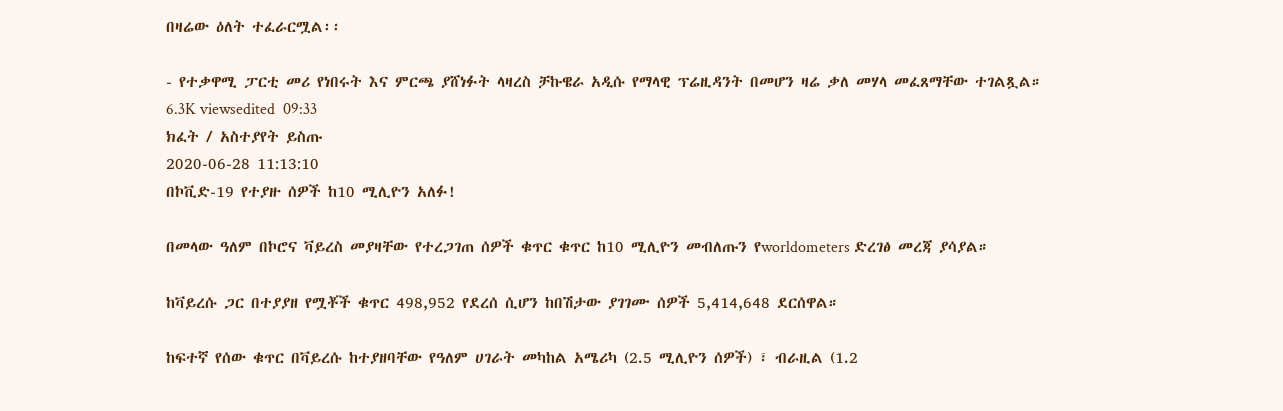በዛሬው ዕለት ተፈራርሟል፡፡

- የተቃዋሚ ፓርቲ መሪ የነበሩት እና ምርጫ ያሸነፉት ላዛረስ ቻኩዌራ አዲሱ የማላዊ ፕሬዚዳንት በመሆን ዛሬ ቃለ መሃላ መፈጸማቸው ተገልጿል።
6.3K viewsedited  09:33
ክፈት / አስተያየት ይስጡ
2020-06-28 11:13:10
በኮቪድ-19 የተያዙ ሰዎች ከ10 ሚሊዮን አለፉ!

በመላው ዓለም በኮሮና ቫይረስ መያዛቸው የተረጋገጠ ሰዎች ቁጥር ቁጥር ከ10 ሚሊዮን መብለጡን የworldometers ድረገፅ መረጃ ያሳያል።

ከቫይረሱ ጋር በተያያዘ የሟቾች ቁጥር 498,952 የደረሰ ሲሆን ከበሽታው ያገገሙ ሰዎች 5,414,648 ደርሰዋል።

ከፍተኛ የሰው ቁጥር በቫይረሱ ከተያዘባቸው የዓለም ሀገራት መካከል አሜሪካ (2.5 ሚሊዮን ሰዎች) ፣ ብራዚል (1.2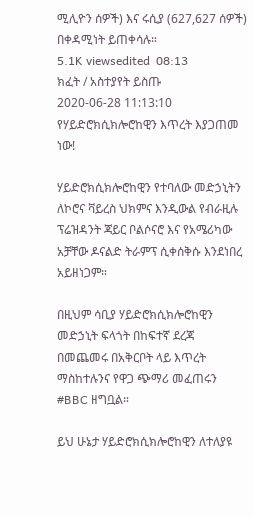ሚሊዮን ሰዎች) እና ሩሲያ (627,627 ሰዎች) በቀዳሚነት ይጠቀሳሉ።
5.1K viewsedited  08:13
ክፈት / አስተያየት ይስጡ
2020-06-28 11:13:10
የሃይድሮክሲክሎሮከዊን እጥረት እያጋጠመ ነው!

ሃይድሮክሲክሎሮከዊን የተባለው መድኃኒትን ለኮሮና ቫይረስ ህክምና እንዲውል የብራዚሉ ፕሬዝዳንት ጃይር ቦልሶናሮ እና የአሜሪካው አቻቸው ዶናልድ ትራምፕ ሲቀሰቅሱ እንደነበረ አይዘነጋም።

በዚህም ሳቢያ ሃይድሮክሲክሎሮከዊን መድኃኒት ፍላጎት በከፍተኛ ደረጃ በመጨመሩ በአቅርቦት ላይ እጥረት ማስከተሉንና የዋጋ ጭማሪ መፈጠሩን #BBC ዘግቧል።

ይህ ሁኔታ ሃይድሮክሲክሎሮከዊን ለተለያዩ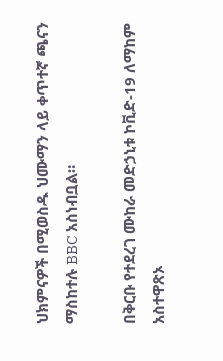ህክምናዎች በሚወስዱ ህሙማን ላይ ቀጥተኛ ጫናን ማስከተሉ BBC አስነብቧል።

በቅርቡ የተደረገ ሙከራ መድኃኒቱ ኮቪድ-19 ለማከም አስተዋጽኦ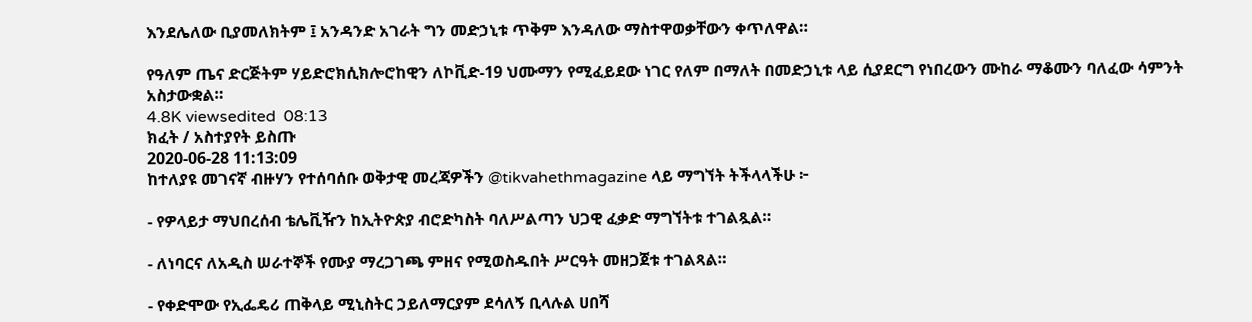እንደሌለው ቢያመለክትም ፤ አንዳንድ አገራት ግን መድኃኒቱ ጥቅም እንዳለው ማስተዋወቃቸውን ቀጥለዋል።

የዓለም ጤና ድርጅትም ሃይድሮክሲክሎሮከዊን ለኮቪድ-19 ህሙማን የሚፈይደው ነገር የለም በማለት በመድኃኒቱ ላይ ሲያደርግ የነበረውን ሙከራ ማቆሙን ባለፈው ሳምንት አስታውቋል።
4.8K viewsedited  08:13
ክፈት / አስተያየት ይስጡ
2020-06-28 11:13:09
ከተለያዩ መገናኛ ብዙሃን የተሰባሰቡ ወቅታዊ መረጃዎችን @tikvahethmagazine ላይ ማግኘት ትችላላችሁ ፦

- የዎላይታ ማህበረሰብ ቴሌቪዥን ከኢትዮጵያ ብሮድካስት ባለሥልጣን ህጋዊ ፈቃድ ማግኘትቱ ተገልጿል።

- ለነባርና ለአዲስ ሠራተኞች የሙያ ማረጋገጫ ምዘና የሚወስዱበት ሥርዓት መዘጋጀቱ ተገልጻል።

- የቀድሞው የኢፌዴሪ ጠቅላይ ሚኒስትር ኃይለማርያም ደሳለኝ ቢላሉል ሀበሻ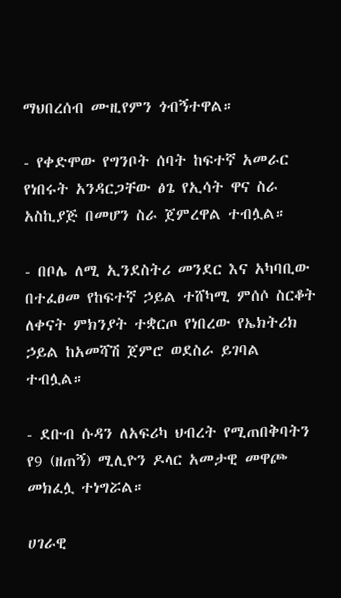ማህበረሰብ ሙዚየምን ጎብኝተዋል።

- የቀድሞው የግንቦት ሰባት ከፍተኛ አመራር የነበሩት አንዳርጋቸው ፅጌ የኢሳት ዋና ስራ አስኪያጅ በመሆን ስራ ጀምረዋል ተብሏል።

- በቦሌ ለሚ ኢንደስትሪ መንደር እና አካባቢው በተፈፀመ የከፍተኛ ኃይል ተሸካሚ ምሰሶ ስርቆት ለቀናት ምክንያት ተቋርጦ የነበረው የኤክትሪክ ኃይል ከአመሻሽ ጀምሮ ወደስራ ይገባል ተብሏል።

- ደቡብ ሱዳን ለአፍሪካ ህብረት የሚጠበቅባትን የ9 (ዘጠኝ) ሚሊዮን ዶላር አመታዊ መዋጮ መክፈሏ ተነግሯል።

ሀገራዊ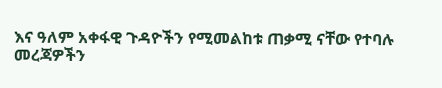እና ዓለም አቀፋዊ ጉዳዮችን የሚመልከቱ ጠቃሚ ናቸው የተባሉ መረጃዎችን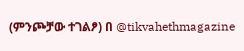(ምንጮቻው ተገልፆ) በ @tikvahethmagazine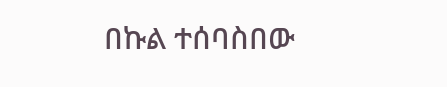በኩል ተሰባስበው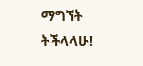ማግኘት ትችላላሁ!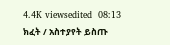4.4K viewsedited  08:13
ክፈት / አስተያየት ይስጡ